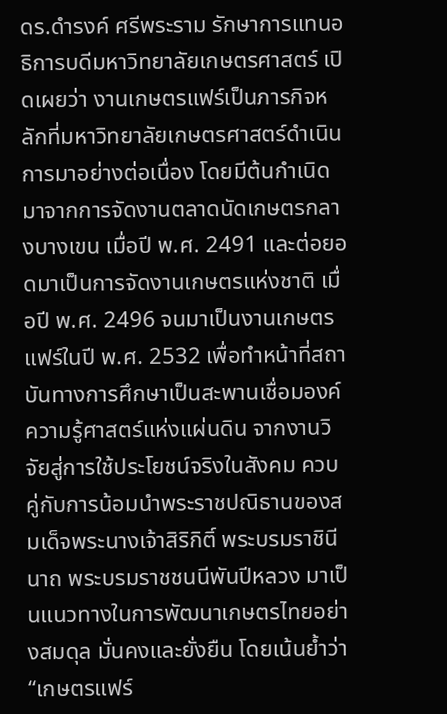ดร.ดำรงค์ ศรีพระราม รักษาการแทนอธิการบดีมหาวิทยาลัยเกษตรศาสตร์ เปิดเผยว่า งานเกษตรแฟร์เป็นภารกิจหลักที่มหาวิทยาลัยเกษตรศาสตร์ดำเนินการมาอย่างต่อเนื่อง โดยมีต้นกำเนิดมาจากการจัดงานตลาดนัดเกษตรกลางบางเขน เมื่อปี พ.ศ. 2491 และต่อยอดมาเป็นการจัดงานเกษตรแห่งชาติ เมื่อปี พ.ศ. 2496 จนมาเป็นงานเกษตรแฟร์ในปี พ.ศ. 2532 เพื่อทำหน้าที่สถาบันทางการศึกษาเป็นสะพานเชื่อมองค์ความรู้ศาสตร์แห่งแผ่นดิน จากงานวิจัยสู่การใช้ประโยชน์จริงในสังคม ควบคู่กับการน้อมนำพระราชปณิธานของสมเด็จพระนางเจ้าสิริกิติ์ พระบรมราชินีนาถ พระบรมราชชนนีพันปีหลวง มาเป็นแนวทางในการพัฒนาเกษตรไทยอย่างสมดุล มั่นคงและยั่งยืน โดยเน้นย้ำว่า “เกษตรแฟร์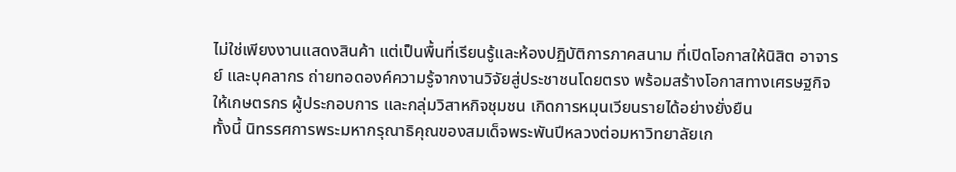ไม่ใช่เพียงงานแสดงสินค้า แต่เป็นพื้นที่เรียนรู้และห้องปฏิบัติการภาคสนาม ที่เปิดโอกาสให้นิสิต อาจารย์ และบุคลากร ถ่ายทอดองค์ความรู้จากงานวิจัยสู่ประชาชนโดยตรง พร้อมสร้างโอกาสทางเศรษฐกิจให้เกษตรกร ผู้ประกอบการ และกลุ่มวิสาหกิจชุมชน เกิดการหมุนเวียนรายได้อย่างยั่งยืน
ทั้งนี้ นิทรรศการพระมหากรุณาธิคุณของสมเด็จพระพันปีหลวงต่อมหาวิทยาลัยเก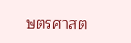ษตรศาสต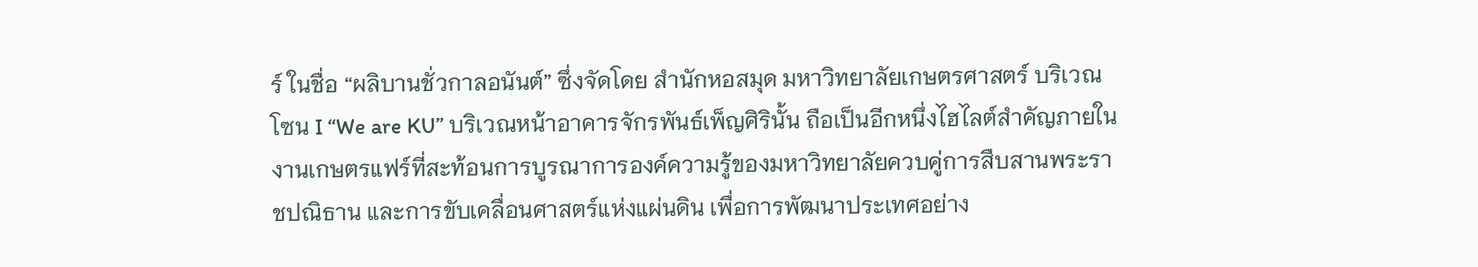ร์ ในชื่อ “ผลิบานชั่วกาลอนันต์” ซึ่งจัดโดย สำนักหอสมุด มหาวิทยาลัยเกษตรศาสตร์ บริเวณ โซน I “We are KU” บริเวณหน้าอาคารจักรพันธ์เพ็ญศิรินั้น ถือเป็นอีกหนึ่งไฮไลต์สำคัญภายในงานเกษตรแฟร์ที่สะท้อนการบูรณาการองค์ความรู้ของมหาวิทยาลัยควบคู่การสืบสานพระราชปณิธาน และการขับเคลื่อนศาสตร์แห่งแผ่นดิน เพื่อการพัฒนาประเทศอย่าง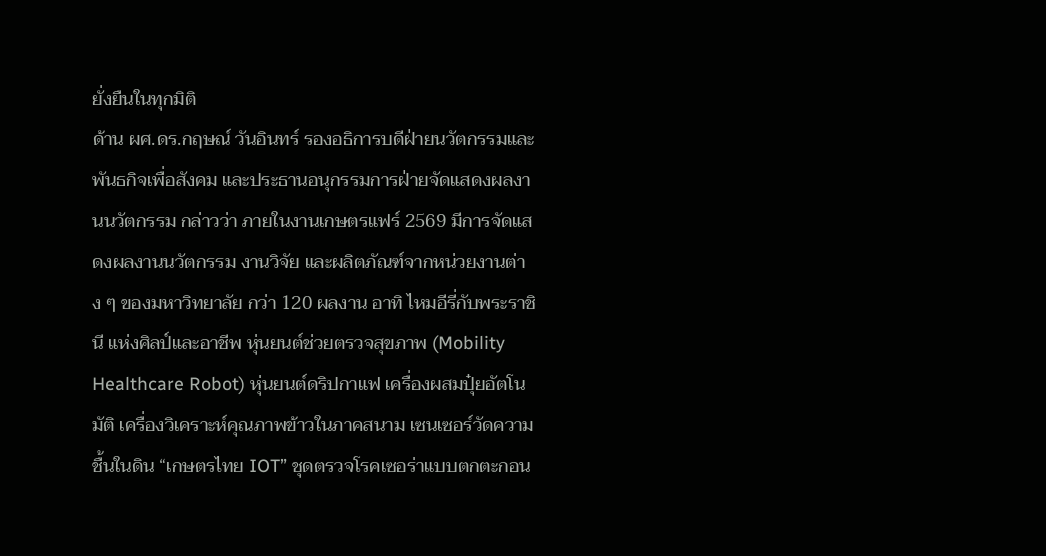ยั่งยืนในทุกมิติ
ด้าน ผศ.ดร.กฤษณ์ วันอินทร์ รองอธิการบดีฝ่ายนวัตกรรมและพันธกิจเพื่อสังคม และประธานอนุกรรมการฝ่ายจัดแสดงผลงานนวัตกรรม กล่าวว่า ภายในงานเกษตรแฟร์ 2569 มีการจัดแสดงผลงานนวัตกรรม งานวิจัย และผลิตภัณฑ์จากหน่วยงานต่าง ๆ ของมหาวิทยาลัย กว่า 120 ผลงาน อาทิ ไหมอีรี่กับพระราชินี แห่งศิลป์และอาชีพ หุ่นยนต์ช่วยตรวจสุขภาพ (Mobility Healthcare Robot) หุ่นยนต์ดริปกาแฟ เครื่องผสมปุ๋ยอัตโนมัติ เครื่องวิเคราะห์คุณภาพข้าวในภาคสนาม เซนเซอร์วัดความชื้นในดิน “เกษตรไทย IOT” ชุดตรวจโรคเซอร่าแบบตกตะกอน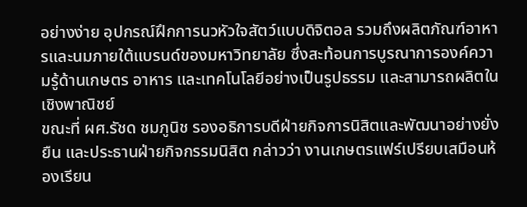อย่างง่าย อุปกรณ์ฝึกการนวหัวใจสัตว์แบบดิจิตอล รวมถึงผลิตภัณฑ์อาหารและนมภายใต้แบรนด์ของมหาวิทยาลัย ซึ่งสะท้อนการบูรณาการองค์ความรู้ด้านเกษตร อาหาร และเทคโนโลยีอย่างเป็นรูปธรรม และสามารถผลิตในเชิงพาณิชย์
ขณะที่ ผศ.รัชด ชมภูนิช รองอธิการบดีฝ่ายกิจการนิสิตและพัฒนาอย่างยั่งยืน และประธานฝ่ายกิจกรรมนิสิต กล่าวว่า งานเกษตรแฟร์เปรียบเสมือนห้องเรียน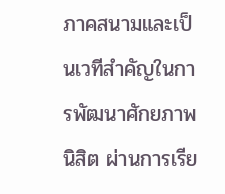ภาคสนามและเป็นเวทีสำคัญในการพัฒนาศักยภาพนิสิต ผ่านการเรีย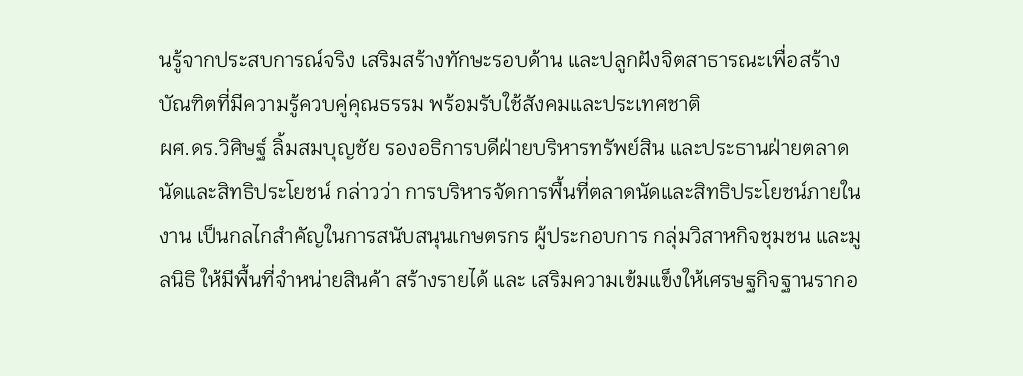นรู้จากประสบการณ์จริง เสริมสร้างทักษะรอบด้าน และปลูกฝังจิตสาธารณะเพื่อสร้างบัณฑิตที่มีความรู้ควบคู่คุณธรรม พร้อมรับใช้สังคมและประเทศชาติ
ผศ.ดร.วิศิษฐ์ ลิ้มสมบุญชัย รองอธิการบดีฝ่ายบริหารทรัพย์สิน และประธานฝ่ายตลาดนัดและสิทธิประโยชน์ กล่าวว่า การบริหารจัดการพื้นที่ตลาดนัดและสิทธิประโยชน์ภายในงาน เป็นกลไกสำคัญในการสนับสนุนเกษตรกร ผู้ประกอบการ กลุ่มวิสาหกิจชุมชน และมูลนิธิ ให้มีพื้นที่จำหน่ายสินค้า สร้างรายได้ และ เสริมความเข้มแข็งให้เศรษฐกิจฐานรากอ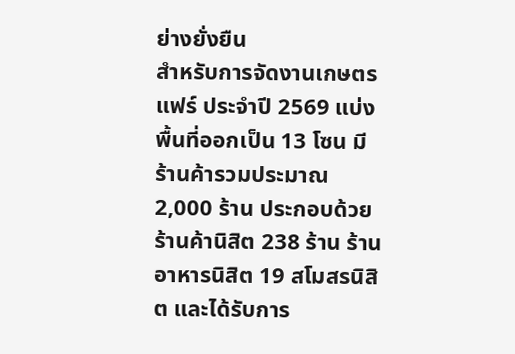ย่างยั่งยืน
สำหรับการจัดงานเกษตรแฟร์ ประจำปี 2569 แบ่งพื้นที่ออกเป็น 13 โซน มีร้านค้ารวมประมาณ 2,000 ร้าน ประกอบด้วยร้านค้านิสิต 238 ร้าน ร้านอาหารนิสิต 19 สโมสรนิสิต และได้รับการ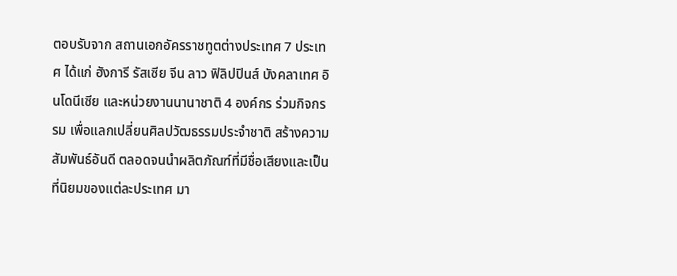ตอบรับจาก สถานเอกอัครราชทูตต่างประเทศ 7 ประเทศ ได้แก่ ฮังการี รัสเซีย จีน ลาว ฟิลิปปินส์ บังคลาเทศ อินโดนีเซีย และหน่วยงานนานาชาติ 4 องค์กร ร่วมกิจกรรม เพื่อแลกเปลี่ยนศิลปวัฒธรรมประจำชาติ สร้างความสัมพันธ์อันดี ตลอดจนนำผลิตภัณฑ์ที่มีชื่อเสียงและเป็นที่นิยมของแต่ละประเทศ มา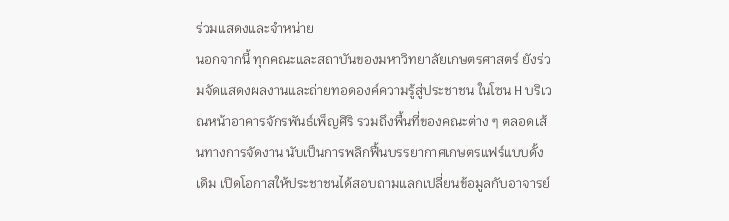ร่วมแสดงและจำหน่าย
นอกจากนี้ ทุกคณะและสถาบันของมหาวิทยาลัยเกษตรศาสตร์ ยังร่วมจัดแสดงผลงานและถ่ายทอดองค์ความรู้สู่ประชาชน ในโซน H บริเวณหน้าอาคารจักรพันธ์เพ็ญศิริ รวมถึงพื้นที่ของคณะต่าง ๆ ตลอดเส้นทางการจัดงาน นับเป็นการพลิกฟื้นบรรยากาศเกษตรแฟร์แบบดั้งเดิม เปิดโอกาสให้ประชาชนได้สอบถามแลกเปลี่ยนข้อมูลกับอาจารย์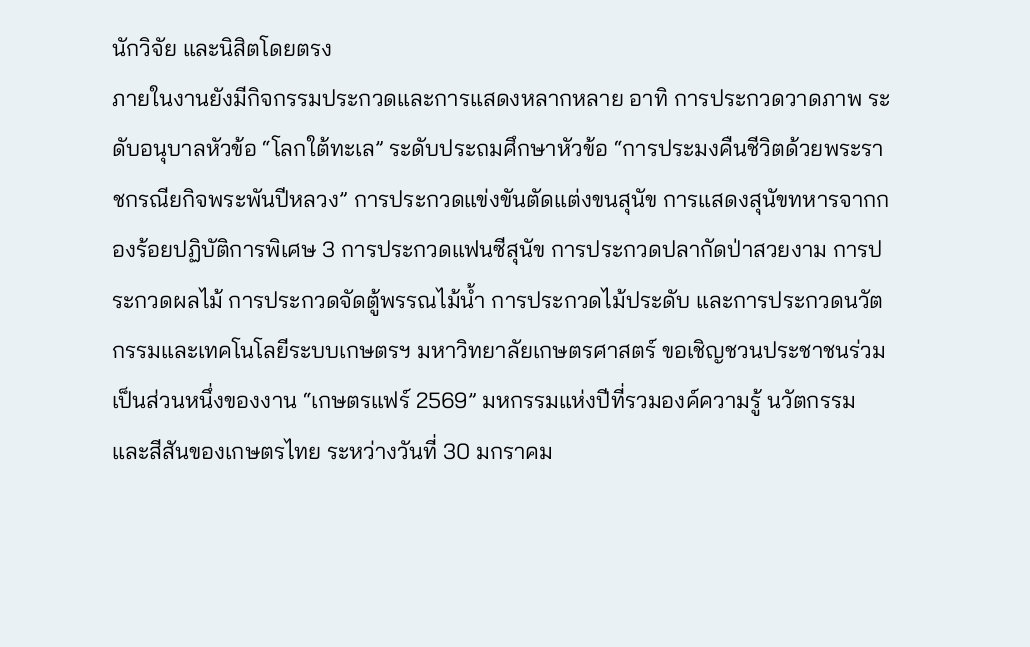นักวิจัย และนิสิตโดยตรง
ภายในงานยังมีกิจกรรมประกวดและการแสดงหลากหลาย อาทิ การประกวดวาดภาพ ระดับอนุบาลหัวข้อ “โลกใต้ทะเล” ระดับประถมศึกษาหัวข้อ “การประมงคืนชีวิตด้วยพระราชกรณียกิจพระพันปีหลวง” การประกวดแข่งขันตัดแต่งขนสุนัข การแสดงสุนัขทหารจากกองร้อยปฏิบัติการพิเศษ 3 การประกวดแฟนซีสุนัข การประกวดปลากัดป่าสวยงาม การประกวดผลไม้ การประกวดจัดตู้พรรณไม้น้ำ การประกวดไม้ประดับ และการประกวดนวัตกรรมและเทคโนโลยีระบบเกษตรฯ มหาวิทยาลัยเกษตรศาสตร์ ขอเชิญชวนประชาชนร่วมเป็นส่วนหนึ่งของงาน “เกษตรแฟร์ 2569” มหกรรมแห่งปีที่รวมองค์ความรู้ นวัตกรรม และสีสันของเกษตรไทย ระหว่างวันที่ 30 มกราคม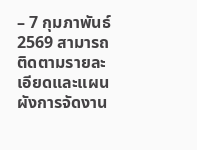– 7 กุมภาพันธ์ 2569 สามารถติดตามรายละเอียดและแผนผังการจัดงาน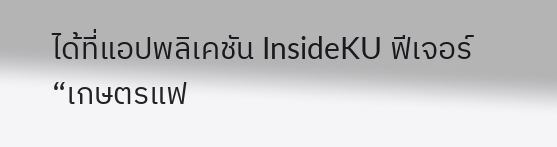ได้ที่แอปพลิเคชัน InsideKU ฟีเจอร์ “เกษตรแฟ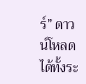ร์” ดาวน์โหลดได้ทั้งระ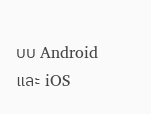บบ Android และ iOS